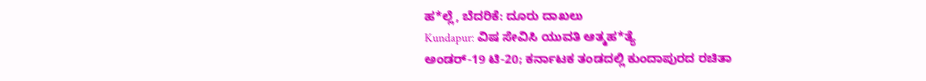ಹ*ಲ್ಲೆ, ಬೆದರಿಕೆ: ದೂರು ದಾಖಲು
Kundapur: ವಿಷ ಸೇವಿಸಿ ಯುವತಿ ಆತ್ಮಹ*ತ್ಯೆ
ಅಂಡರ್-19 ಟಿ-20; ಕರ್ನಾಟಕ ತಂಡದಲ್ಲಿ ಕುಂದಾಪುರದ ರಚಿತಾ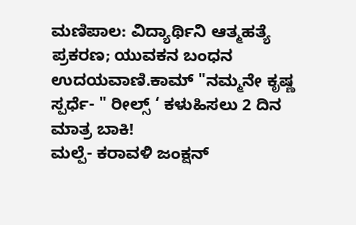ಮಣಿಪಾಲ: ವಿದ್ಯಾರ್ಥಿನಿ ಆತ್ಮಹತ್ಯೆ ಪ್ರಕರಣ; ಯುವಕನ ಬಂಧನ
ಉದಯವಾಣಿ.ಕಾಮ್ "ನಮ್ಮನೇ ಕೃಷ್ಣ ಸ್ಪರ್ಧೆ- " ರೀಲ್ಸ್ ‘ ಕಳುಹಿಸಲು 2 ದಿನ ಮಾತ್ರ ಬಾಕಿ!
ಮಲ್ಪೆ- ಕರಾವಳಿ ಜಂಕ್ಷನ್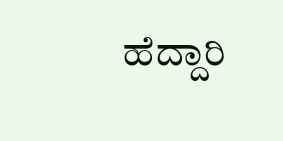ಹೆದ್ದಾರಿ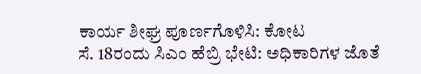ಕಾರ್ಯ ಶೀಘ್ರ ಪೂರ್ಣಗೊಳಿಸಿ: ಕೋಟ
ಸೆ. 18ರಂದು ಸಿಎಂ ಹೆಬ್ರಿ ಭೇಟಿ: ಅಧಿಕಾರಿಗಳ ಜೊತೆ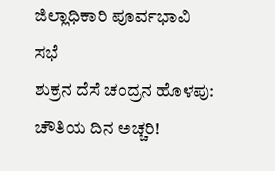ಜಿಲ್ಲಾಧಿಕಾರಿ ಪೂರ್ವಭಾವಿ ಸಭೆ
ಶುಕ್ರನ ದೆಸೆ ಚಂದ್ರನ ಹೊಳಪು: ಚೌತಿಯ ದಿನ ಅಚ್ಚರಿ!